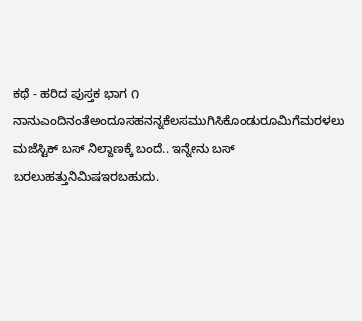ಕಥೆ - ಹರಿದ ಪುಸ್ತಕ ಭಾಗ ೧
ನಾನುಎಂದಿನಂತೆಅಂದೂಸಹನನ್ನಕೆಲಸಮುಗಿಸಿಕೊಂಡುರೂಮಿಗೆಮರಳಲು ಮಜೆಸ್ಟಿಕ್ ಬಸ್ ನಿಲ್ದಾಣಕ್ಕೆ ಬಂದೆ.. ಇನ್ನೇನು ಬಸ್ ಬರಲುಹತ್ತುನಿಮಿಷಇರಬಹುದು.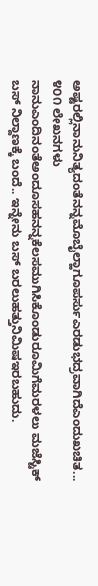ಅಷ್ಟರಲ್ಲಿನಾನುನಿತ್ಯದಂತೆನನ್ನಮೊಬೈಲ್ಹಾಗೂಪರ್ಸುಎರಡುಭದ್ರವಾಗಿದೆಎಂದುಖಚಿತ...
೪೦೧ ಲೇಖನಗಳು
ನಾನುಎಂದಿನಂತೆಅಂದೂಸಹನನ್ನಕೆಲಸಮುಗಿಸಿಕೊಂಡುರೂಮಿಗೆಮರಳಲು ಮಜೆಸ್ಟಿಕ್ ಬಸ್ ನಿಲ್ದಾಣಕ್ಕೆ ಬಂದೆ.. ಇನ್ನೇನು ಬಸ್ ಬರಲುಹತ್ತುನಿಮಿಷಇರಬಹುದು.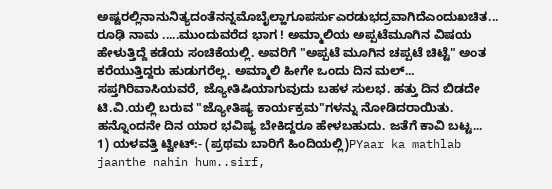ಅಷ್ಟರಲ್ಲಿನಾನುನಿತ್ಯದಂತೆನನ್ನಮೊಬೈಲ್ಹಾಗೂಪರ್ಸುಎರಡುಭದ್ರವಾಗಿದೆಎಂದುಖಚಿತ...
ರೂಢಿ ನಾಮ .....ಮುಂದುವರೆದ ಭಾಗ ! ಅಮ್ಮಾಲಿಯ ಅಪ್ಪಟೆಮೂಗಿನ ವಿಷಯ ಹೇಳುತ್ತಿದ್ದೆ ಕಡೆಯ ಸಂಚಿಕೆಯಲ್ಲಿ. ಅವರಿಗೆ "ಅಪ್ಪಟೆ ಮೂಗಿನ ಚಪ್ಪಟೆ ಚಿಟ್ಟೆ" ಅಂತ ಕರೆಯುತ್ತಿದ್ದರು ಹುಡುಗರೆಲ್ಲ. ಅಮ್ಮಾಲಿ ಹೀಗೇ ಒಂದು ದಿನ ಮಲ್...
ಸಪ್ತಗಿರಿವಾಸಿಯವರೆ, ಜ್ಯೋತಿಷಿಯಾಗುವುದು ಬಹಳ ಸುಲಭ. ಹತ್ತು ದಿನ ಬಿಡದೇ ಟಿ.ವಿ.ಯಲ್ಲಿ ಬರುವ "ಜ್ಯೋತಿಷ್ಯ ಕಾರ್ಯಕ್ರಮ"ಗಳನ್ನು ನೋಡಿದರಾಯಿತು. ಹನ್ನೊಂದನೇ ದಿನ ಯಾರ ಭವಿಷ್ಯ ಬೇಕಿದ್ದರೂ ಹೇಳಬಹುದು. ಜತೆಗೆ ಕಾವಿ ಬಟ್ಟ...
1) ಯಳವತ್ತಿ ಟ್ವೀಟ್:- (ಪ್ರಥಮ ಬಾರಿಗೆ ಹಿಂದಿಯಲ್ಲಿ)PYaar ka mathlab jaanthe nahin hum..sirf,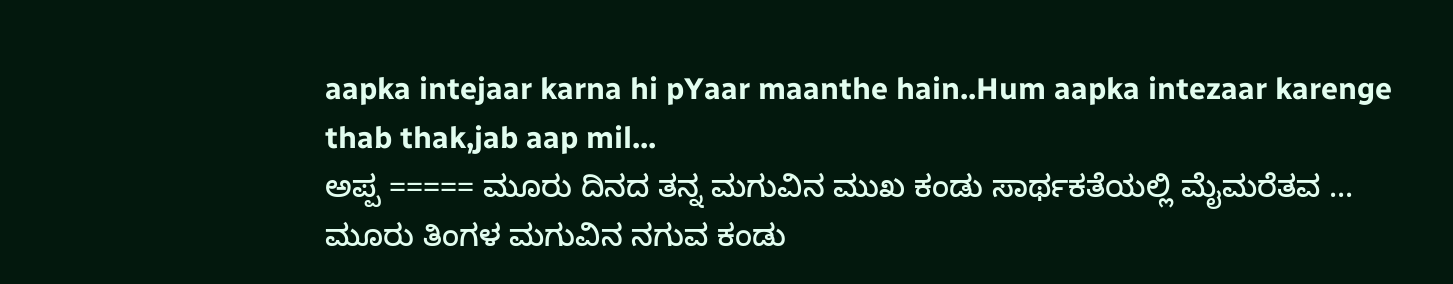aapka intejaar karna hi pYaar maanthe hain..Hum aapka intezaar karenge thab thak,jab aap mil...
ಅಪ್ಪ ===== ಮೂರು ದಿನದ ತನ್ನ ಮಗುವಿನ ಮುಖ ಕಂಡು ಸಾರ್ಥಕತೆಯಲ್ಲಿ ಮೈಮರೆತವ ... ಮೂರು ತಿಂಗಳ ಮಗುವಿನ ನಗುವ ಕಂಡು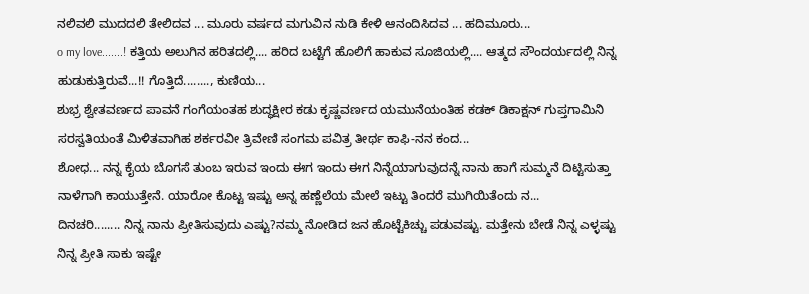ನಲಿವಲಿ ಮುದದಲಿ ತೇಲಿದವ ... ಮೂರು ವರ್ಷದ ಮಗುವಿನ ನುಡಿ ಕೇಳಿ ಆನಂದಿಸಿದವ ... ಹದಿಮೂರು...
o my love.......! ಕತ್ತಿಯ ಅಲುಗಿನ ಹರಿತದಲ್ಲಿ.... ಹರಿದ ಬಟ್ಟೆಗೆ ಹೊಲಿಗೆ ಹಾಕುವ ಸೂಜಿಯಲ್ಲಿ.... ಆತ್ಮದ ಸೌಂದರ್ಯದಲ್ಲಿ ನಿನ್ನ ಹುಡುಕುತ್ತಿರುವೆ...!! ಗೊತ್ತಿದೆ........, ಕುಣಿಯ...
ಶುಭ್ರ ಶ್ವೇತವರ್ಣದ ಪಾವನೆ ಗಂಗೆಯಂತಹ ಶುದ್ಧಕ್ಷೀರ ಕಡು ಕೃಷ್ಣವರ್ಣದ ಯಮುನೆಯಂತಿಹ ಕಡಕ್ ಡಿಕಾಕ್ಷನ್ ಗುಪ್ತಗಾಮಿನಿ ಸರಸ್ವತಿಯಂತೆ ಮಿಳಿತವಾಗಿಹ ಶರ್ಕರವೀ ತ್ರಿವೇಣಿ ಸಂಗಮ ಪವಿತ್ರ ತೀರ್ಥ ಕಾಫಿ-ನನ ಕಂದ...
ಶೋಧ... ನನ್ನ ಕೈಯ ಬೊಗಸೆ ತುಂಬ ಇರುವ ಇಂದು ಈಗ ಇಂದು ಈಗ ನಿನ್ನೆಯಾಗುವುದನ್ನೆ ನಾನು ಹಾಗೆ ಸುಮ್ಮನೆ ದಿಟ್ಟಿಸುತ್ತಾ ನಾಳೆಗಾಗಿ ಕಾಯುತ್ತೇನೆ. ಯಾರೋ ಕೊಟ್ಟ ಇಷ್ಟು ಅನ್ನ ಹಣ್ಣೆಲೆಯ ಮೇಲೆ ಇಟ್ಟು ತಿಂದರೆ ಮುಗಿಯಿತೆಂದು ನ...
ದಿನಚರಿ........ ನಿನ್ನ ನಾನು ಪ್ರೀತಿಸುವುದು ಎಷ್ಟು?ನಮ್ಮ ನೋಡಿದ ಜನ ಹೊಟ್ಟೆಕಿಚ್ಚು ಪಡುವಷ್ಟು. ಮತ್ತೇನು ಬೇಡೆ ನಿನ್ನ ಎಳ್ಳಷ್ಟು ನಿನ್ನ ಪ್ರೀತಿ ಸಾಕು ಇಷ್ಟೇ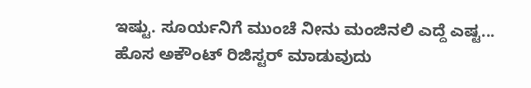ಇಷ್ಟು. ಸೂರ್ಯನಿಗೆ ಮುಂಚೆ ನೀನು ಮಂಜಿನಲಿ ಎದ್ದೆ ಎಷ್ಟ...
ಹೊಸ ಅಕೌಂಟ್ ರಿಜಿಸ್ಟರ್ ಮಾಡುವುದು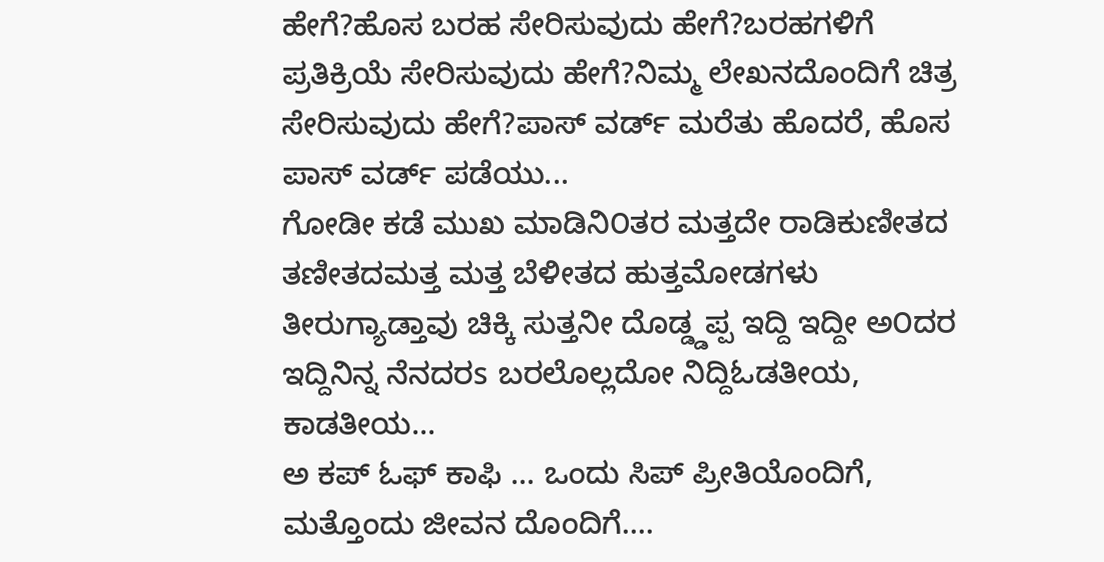ಹೇಗೆ?ಹೊಸ ಬರಹ ಸೇರಿಸುವುದು ಹೇಗೆ?ಬರಹಗಳಿಗೆ ಪ್ರತಿಕ್ರಿಯೆ ಸೇರಿಸುವುದು ಹೇಗೆ?ನಿಮ್ಮ ಲೇಖನದೊಂದಿಗೆ ಚಿತ್ರ ಸೇರಿಸುವುದು ಹೇಗೆ?ಪಾಸ್ ವರ್ಡ್ ಮರೆತು ಹೊದರೆ, ಹೊಸ ಪಾಸ್ ವರ್ಡ್ ಪಡೆಯು...
ಗೋಡೀ ಕಡೆ ಮುಖ ಮಾಡಿನಿ೦ತರ ಮತ್ತದೇ ರಾಡಿಕುಣೀತದ ತಣೀತದಮತ್ತ ಮತ್ತ ಬೆಳೀತದ ಹುತ್ತಮೋಡಗಳು ತೀರುಗ್ಯಾಡ್ತಾವು ಚಿಕ್ಕಿ ಸುತ್ತನೀ ದೊಡ್ಡ್ಡಪ್ಪ ಇದ್ದಿ ಇದ್ದೀ ಅ೦ದರ ಇದ್ದಿನಿನ್ನ ನೆನದರs ಬರಲೊಲ್ಲದೋ ನಿದ್ದಿಓಡತೀಯ, ಕಾಡತೀಯ...
ಅ ಕಪ್ ಓಫ್ ಕಾಫಿ ... ಒಂದು ಸಿಪ್ ಪ್ರೀತಿಯೊಂದಿಗೆ, ಮತ್ತೊಂದು ಜೀವನ ದೊಂದಿಗೆ....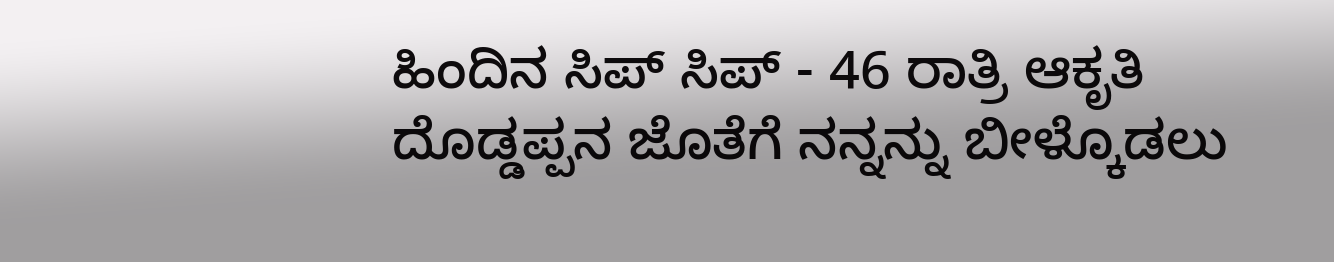ಹಿಂದಿನ ಸಿಪ್ ಸಿಪ್ - 46 ರಾತ್ರಿ ಆಕೃತಿ ದೊಡ್ಡಪ್ಪನ ಜೊತೆಗೆ ನನ್ನನ್ನು ಬೀಳ್ಕೊಡಲು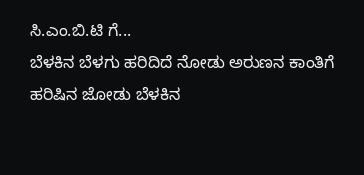ಸಿ.ಎಂ.ಬಿ.ಟಿ ಗೆ...
ಬೆಳಕಿನ ಬೆಳಗು ಹರಿದಿದೆ ನೋಡು ಅರುಣನ ಕಾಂತಿಗೆ ಹರಿಷಿನ ಜೋಡು ಬೆಳಕಿನ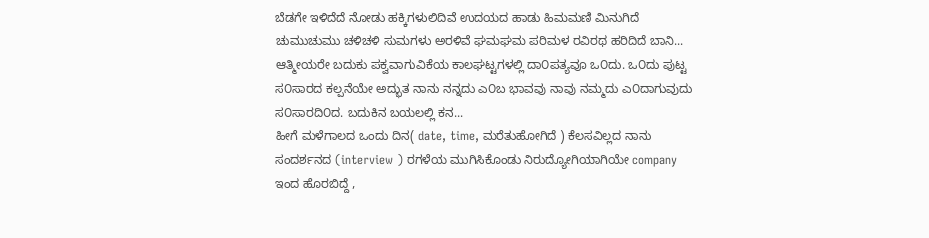ಬೆಡಗೇ ಇಳಿದೆದೆ ನೋಡು ಹಕ್ಕಿಗಳುಲಿದಿವೆ ಉದಯದ ಹಾಡು ಹಿಮಮಣಿ ಮಿನುಗಿದೆ ಚುಮುಚುಮು ಚಳಿಚಳಿ ಸುಮಗಳು ಅರಳಿವೆ ಘಮಘಮ ಪರಿಮಳ ರವಿರಥ ಹರಿದಿದೆ ಬಾನಿ...
ಆತ್ಮೀಯರೇ ಬದುಕು ಪಕ್ವವಾಗುವಿಕೆಯ ಕಾಲಘಟ್ಟಗಳಲ್ಲಿ ದಾ೦ಪತ್ಯವೂ ಒ೦ದು. ಒ೦ದು ಪುಟ್ಟ ಸ೦ಸಾರದ ಕಲ್ಪನೆಯೇ ಅದ್ಭುತ ನಾನು ನನ್ನದು ಎ೦ಬ ಭಾವವು ನಾವು ನಮ್ಮದು ಎ೦ದಾಗುವುದು ಸ೦ಸಾರದಿ೦ದ. ಬದುಕಿನ ಬಯಲಲ್ಲಿ ಕನ...
ಹೀಗೆ ಮಳೆಗಾಲದ ಒಂದು ದಿನ( date, time, ಮರೆತುಹೋಗಿದೆ ) ಕೆಲಸವಿಲ್ಲದ ನಾನು ಸಂದರ್ಶನದ (interview ) ರಗಳೆಯ ಮುಗಿಸಿಕೊಂಡು ನಿರುದ್ಯೋಗಿಯಾಗಿಯೇ company ಇಂದ ಹೊರಬಿದ್ದೆ ,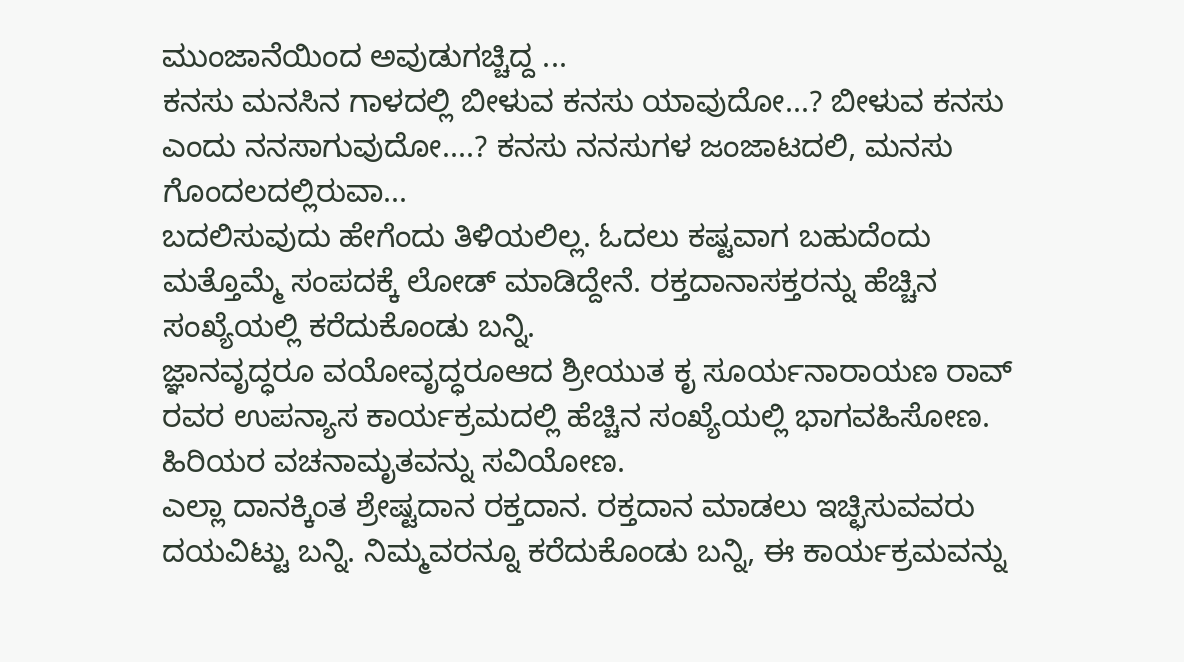ಮುಂಜಾನೆಯಿಂದ ಅವುಡುಗಚ್ಚಿದ್ದ ...
ಕನಸು ಮನಸಿನ ಗಾಳದಲ್ಲಿ ಬೀಳುವ ಕನಸು ಯಾವುದೋ...? ಬೀಳುವ ಕನಸು ಎಂದು ನನಸಾಗುವುದೋ....? ಕನಸು ನನಸುಗಳ ಜಂಜಾಟದಲಿ, ಮನಸು ಗೊಂದಲದಲ್ಲಿರುವಾ...
ಬದಲಿಸುವುದು ಹೇಗೆಂದು ತಿಳಿಯಲಿಲ್ಲ. ಓದಲು ಕಷ್ಟವಾಗ ಬಹುದೆಂದು ಮತ್ತೊಮ್ಮೆ ಸಂಪದಕ್ಕೆ ಲೋಡ್ ಮಾಡಿದ್ದೇನೆ. ರಕ್ತದಾನಾಸಕ್ತರನ್ನು ಹೆಚ್ಚಿನ ಸಂಖ್ಯೆಯಲ್ಲಿ ಕರೆದುಕೊಂಡು ಬನ್ನಿ.
ಜ್ಞಾನವೃದ್ಧರೂ ವಯೋವೃದ್ಧರೂಆದ ಶ್ರೀಯುತ ಕೃ ಸೂರ್ಯನಾರಾಯಣ ರಾವ್ ರವರ ಉಪನ್ಯಾಸ ಕಾರ್ಯಕ್ರಮದಲ್ಲಿ ಹೆಚ್ಚಿನ ಸಂಖ್ಯೆಯಲ್ಲಿ ಭಾಗವಹಿಸೋಣ. ಹಿರಿಯರ ವಚನಾಮೃತವನ್ನು ಸವಿಯೋಣ.
ಎಲ್ಲಾ ದಾನಕ್ಕಿಂತ ಶ್ರೇಷ್ಟದಾನ ರಕ್ತದಾನ. ರಕ್ತದಾನ ಮಾಡಲು ಇಚ್ಛಿಸುವವರು ದಯವಿಟ್ಟು ಬನ್ನಿ. ನಿಮ್ಮವರನ್ನೂ ಕರೆದುಕೊಂಡು ಬನ್ನಿ, ಈ ಕಾರ್ಯಕ್ರಮವನ್ನು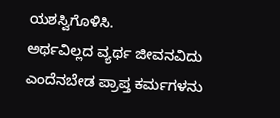ಯಶಸ್ವಿಗೊಳಿಸಿ.
ಅರ್ಥವಿಲ್ಲದ ವ್ಯರ್ಥ ಜೀವನವಿದು ಎಂದೆನಬೇಡ ಪ್ರಾಪ್ತ ಕರ್ಮಗಳನು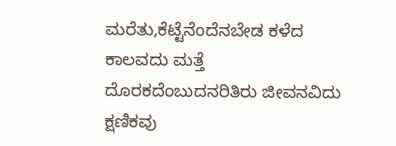ಮರೆತು,ಕೆಟ್ಟೆನೆಂದೆನಬೇಡ ಕಳೆದ ಕಾಲವದು ಮತ್ತೆ ದೊರಕದೆಂಬುದನರಿತಿರು ಜೀವನವಿದು ಕ್ಷಣಿಕವು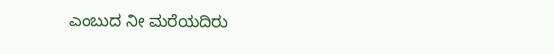ಎಂಬುದ ನೀ ಮರೆಯದಿರು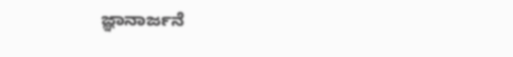ಜ್ಞಾನಾರ್ಜನೆ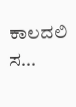ಕಾಲದಲಿ ಸ...